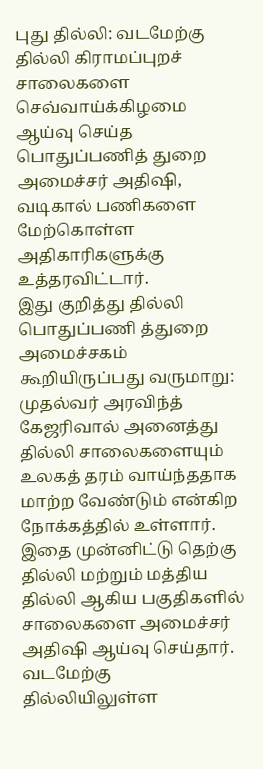புது தில்லி: வடமேற்கு தில்லி கிராமப்புறச் சாலைகளை செவ்வாய்க்கிழமை ஆய்வு செய்த பொதுப்பணித் துறை அமைச்சர் அதிஷி, வடிகால் பணிகளை மேற்கொள்ள அதிகாரிகளுக்கு உத்தரவிட்டார்.
இது குறித்து தில்லி பொதுப்பணி த்துறை அமைச்சகம் கூறியிருப்பது வருமாறு: முதல்வர் அரவிந்த் கேஜரிவால் அனைத்து தில்லி சாலைகளையும் உலகத் தரம் வாய்ந்ததாக மாற்ற வேண்டும் என்கிற நோக்கத்தில் உள்ளார். இதை முன்னிட்டு தெற்கு தில்லி மற்றும் மத்திய தில்லி ஆகிய பகுதிகளில் சாலைகளை அமைச்சர் அதிஷி ஆய்வு செய்தார். வடமேற்கு தில்லியிலுள்ள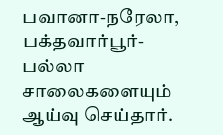பவானா-நரேலா, பக்தவார்பூர்-பல்லா சாலைகளையும் ஆய்வு செய்தார்.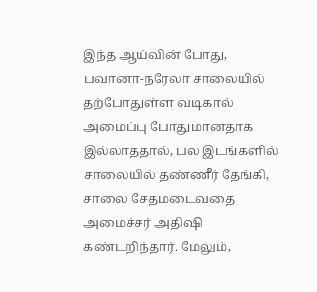இந்த ஆய்வின் போது, பவானா-நரேலா சாலையில் தற்போதுள்ள வடிகால் அமைப்பு போதுமானதாக இல்லாததால், பல இடங்களில் சாலையில் தண்ணீர் தேங்கி, சாலை சேதமடைவதை அமைச்சர் அதிஷி கண்டறிந்தார். மேலும்,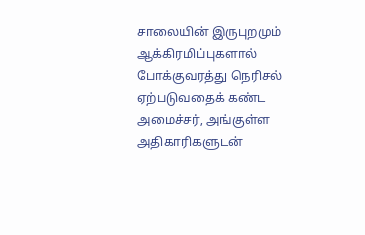சாலையின் இருபுறமும் ஆக்கிரமிப்புகளால் போக்குவரத்து நெரிசல் ஏற்படுவதைக் கண்ட அமைச்சர், அங்குள்ள அதிகாரிகளுடன்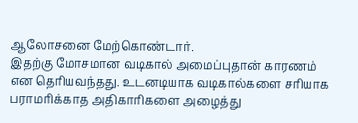ஆலோசனை மேற்கொண்டார்.
இதற்கு மோசமான வடிகால் அமைப்புதான் காரணம் என தெரியவந்தது. உடனடியாக வடிகால்களை சரியாக பராமரிக்காத அதிகாரிகளை அழைத்து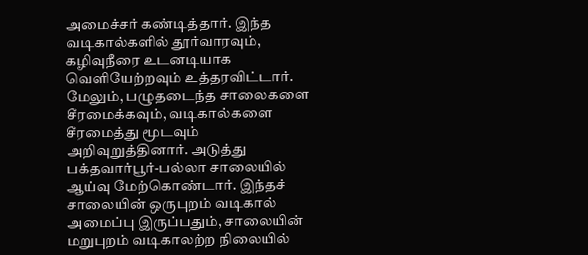அமைச்சர் கண்டித்தார். இந்த வடிகால்களில் தூர்வாரவும், கழிவுநீரை உடனடியாக வெளியேற்றவும் உத்தரவிட்டார். மேலும், பழுதடைந்த சாலைகளை சீரமைக்கவும், வடிகால்களை சீரமைத்து மூடவும் அறிவுறுத்தினார். அடுத்து பக்தவார்பூர்-பல்லா சாலையில் ஆய்வு மேற்கொண்டார். இந்தச் சாலையின் ஒருபுறம் வடிகால் அமைப்பு இருப்பதும், சாலையின் மறுபுறம் வடிகாலற்ற நிலையில்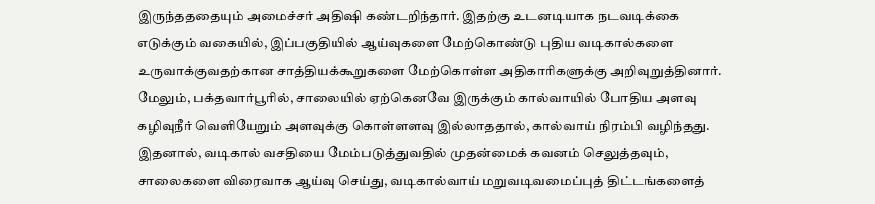இருந்தததையும் அமைச்சர் அதிஷி கண்டறிந்தார். இதற்கு உடனடியாக நடவடிக்கை எடுக்கும் வகையில், இப்பகுதியில் ஆய்வுகளை மேற்கொண்டு புதிய வடிகால்களை உருவாக்குவதற்கான சாத்தியக்கூறுகளை மேற்கொள்ள அதிகாரிகளுக்கு அறிவுறுத்தினார்.
மேலும், பக்தவார்பூரில், சாலையில் ஏற்கெனவே இருக்கும் கால்வாயில் போதிய அளவு கழிவுநீர் வெளியேறும் அளவுக்கு கொள்ளளவு இல்லாததால், கால்வாய் நிரம்பி வழிந்தது. இதனால், வடிகால் வசதியை மேம்படுத்துவதில் முதன்மைக் கவனம் செலுத்தவும், சாலைகளை விரைவாக ஆய்வு செய்து, வடிகால்வாய் மறுவடிவமைப்புத் திட்டங்களைத்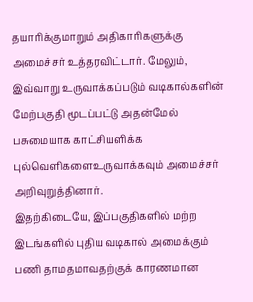தயாரிக்குமாறும் அதிகாரிகளுக்கு அமைச்சர் உத்தரவிட்டார். மேலும், இவ்வாறு உருவாக்கப்படும் வடிகால்களின் மேற்பகுதி மூடப்பட்டு அதன்மேல் பசுமையாக காட்சியளிக்க புல்வெளிகளைஉருவாக்கவும் அமைச்சர் அறிவுறுத்தினார்.
இதற்கிடையே, இப்பகுதிகளில் மற்ற இடங்களில் புதிய வடிகால் அமைக்கும் பணி தாமதமாவதற்குக் காரணமான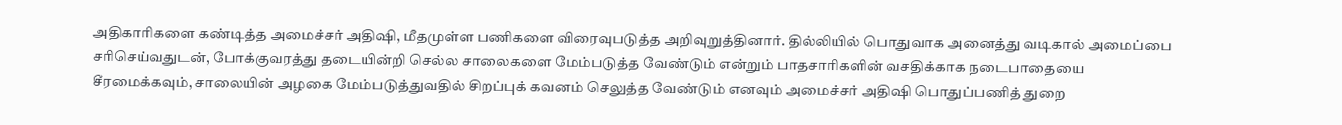அதிகாரிகளை கண்டித்த அமைச்சர் அதிஷி, மீதமுள்ள பணிகளை விரைவுபடுத்த அறிவுறுத்தினார். தில்லியில் பொதுவாக அனைத்து வடிகால் அமைப்பை சரிசெய்வதுடன், போக்குவரத்து தடையின்றி செல்ல சாலைகளை மேம்படுத்த வேண்டும் என்றும் பாதசாரிகளின் வசதிக்காக நடைபாதையை சீரமைக்கவும், சாலையின் அழகை மேம்படுத்துவதில் சிறப்புக் கவனம் செலுத்த வேண்டும் எனவும் அமைச்சர் அதிஷி பொதுப்பணித் துறை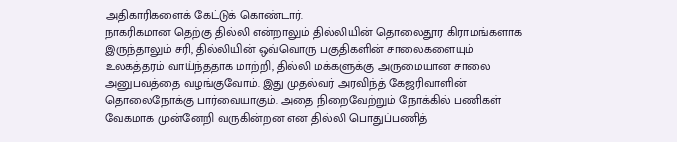அதிகாரிகளைக் கேட்டுக் கொண்டார்.
நாகரிகமான தெற்கு தில்லி என்றாலும் தில்லியின் தொலைதூர கிராமங்களாக இருந்தாலும் சரி, தில்லியின் ஒவ்வொரு பகுதிகளின் சாலைகளையும் உலகத்தரம் வாய்ந்ததாக மாற்றி, தில்லி மக்களுக்கு அருமையான சாலை அனுபவத்தை வழங்குவோம். இது முதல்வர் அரவிந்த் கேஜரிவாளின் தொலைநோக்கு பார்வையாகும். அதை நிறைவேற்றும் நோக்கில் பணிகள் வேகமாக முன்னேறி வருகின்றன என தில்லி பொதுப்பணித்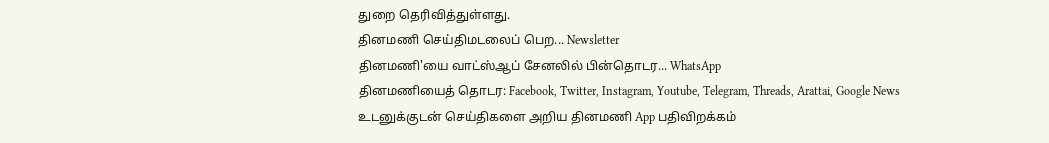துறை தெரிவித்துள்ளது.
தினமணி செய்திமடலைப் பெற... Newsletter
தினமணி'யை வாட்ஸ்ஆப் சேனலில் பின்தொடர... WhatsApp
தினமணியைத் தொடர: Facebook, Twitter, Instagram, Youtube, Telegram, Threads, Arattai, Google News
உடனுக்குடன் செய்திகளை அறிய தினமணி App பதிவிறக்கம்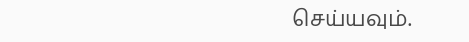செய்யவும்.